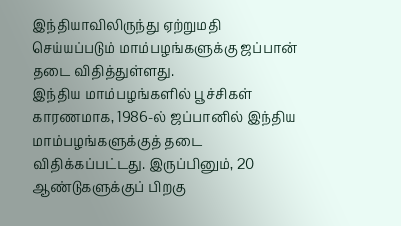இந்தியாவிலிருந்து ஏற்றுமதி செய்யப்படும் மாம்பழங்களுக்கு ஜப்பான் தடை விதித்துள்ளது.
இந்திய மாம்பழங்களில் பூச்சிகள் காரணமாக, 1986-ல் ஜப்பானில் இந்திய மாம்பழங்களுக்குத் தடை விதிக்கப்பட்டது. இருப்பினும், 20 ஆண்டுகளுக்குப் பிறகு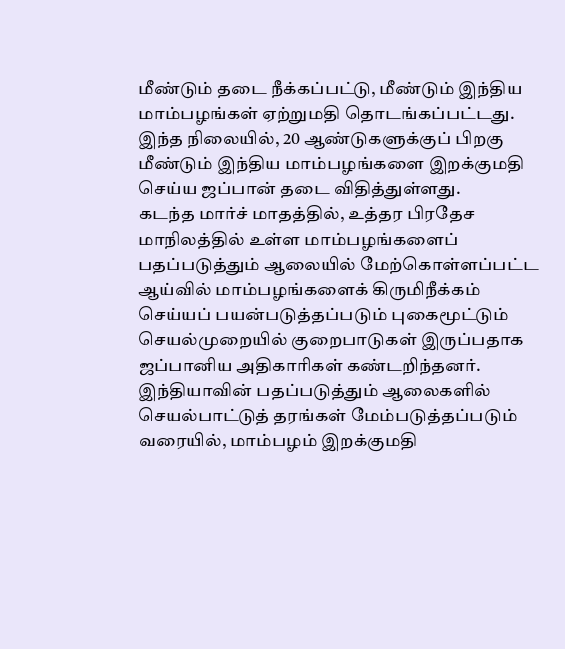மீண்டும் தடை நீக்கப்பட்டு, மீண்டும் இந்திய மாம்பழங்கள் ஏற்றுமதி தொடங்கப்பட்டது.
இந்த நிலையில், 20 ஆண்டுகளுக்குப் பிறகு மீண்டும் இந்திய மாம்பழங்களை இறக்குமதி செய்ய ஜப்பான் தடை விதித்துள்ளது.
கடந்த மார்ச் மாதத்தில், உத்தர பிரதேச மாநிலத்தில் உள்ள மாம்பழங்களைப் பதப்படுத்தும் ஆலையில் மேற்கொள்ளப்பட்ட ஆய்வில் மாம்பழங்களைக் கிருமிநீக்கம் செய்யப் பயன்படுத்தப்படும் புகைமூட்டும் செயல்முறையில் குறைபாடுகள் இருப்பதாக ஜப்பானிய அதிகாரிகள் கண்டறிந்தனர்.
இந்தியாவின் பதப்படுத்தும் ஆலைகளில் செயல்பாட்டுத் தரங்கள் மேம்படுத்தப்படும் வரையில், மாம்பழம் இறக்குமதி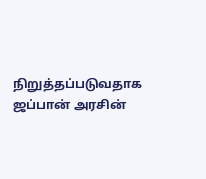நிறுத்தப்படுவதாக ஜப்பான் அரசின்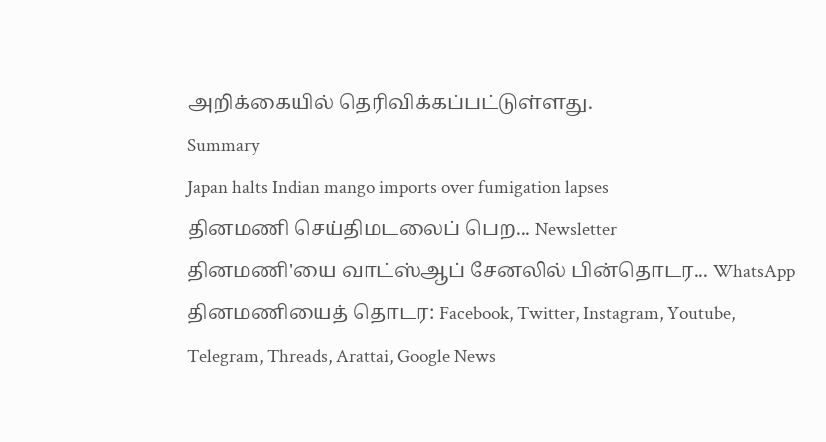அறிக்கையில் தெரிவிக்கப்பட்டுள்ளது.
Summary
Japan halts Indian mango imports over fumigation lapses
தினமணி செய்திமடலைப் பெற... Newsletter
தினமணி'யை வாட்ஸ்ஆப் சேனலில் பின்தொடர... WhatsApp
தினமணியைத் தொடர: Facebook, Twitter, Instagram, Youtube, Telegram, Threads, Arattai, Google News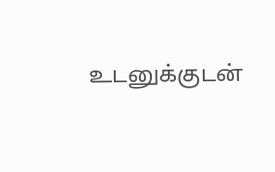உடனுக்குடன்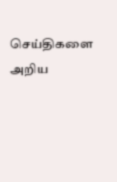செய்திகளை அறிய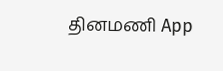தினமணி App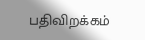பதிவிறக்கம்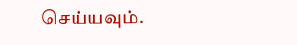செய்யவும்.